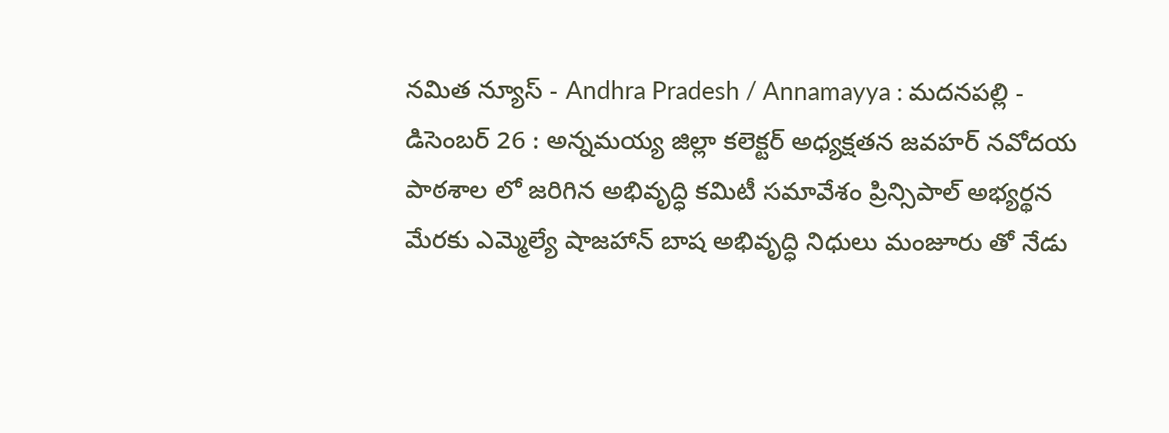నమిత న్యూస్ - Andhra Pradesh / Annamayya : మదనపల్లి - డిసెంబర్ 26 : అన్నమయ్య జిల్లా కలెక్టర్ అధ్యక్షతన జవహర్ నవోదయ పాఠశాల లో జరిగిన అభివృద్ధి కమిటీ సమావేశం ప్రిన్సిపాల్ అభ్యర్థన మేరకు ఎమ్మెల్యే షాజహాన్ బాష అభివృద్ధి నిధులు మంజూరు తో నేడు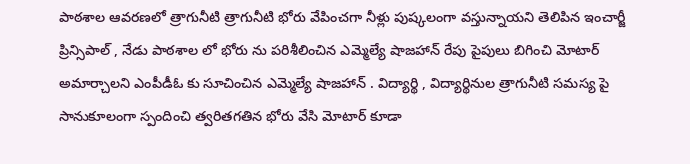పాఠశాల ఆవరణలో త్రాగునీటి త్రాగునీటి భోరు వేపించగా నీళ్లు పుష్కలంగా వస్తున్నాయని తెలిపిన ఇంచార్జీ ప్రిన్సిపాల్ , నేడు పాఠశాల లో భోరు ను పరిశీలించిన ఎమ్మెల్యే షాజహాన్ రేపు పైపులు బిగించి మోటార్ అమార్చాలని ఎంపీడీఓ కు సూచించిన ఎమ్మెల్యే షాజహాన్ . విద్యార్థి , విద్యార్థినుల త్రాగునీటి సమస్య పై సానుకూలంగా స్పందించి త్వరితగతిన భోరు వేసి మోటార్ కూడా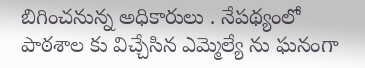బిగించనున్న అధికారులు . నేపథ్యంలో పాఠశాల కు విచ్చేసిన ఎమ్మెల్యే ను ఘనంగా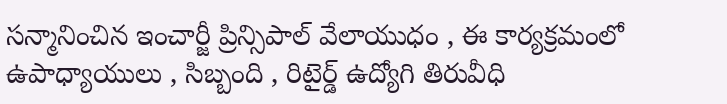సన్మానించిన ఇంచార్జీ ప్రిన్సిపాల్ వేలాయుధం , ఈ కార్యక్రమంలో ఉపాధ్యాయులు , సిబ్బంది , రిటైర్డ్ ఉద్యోగి తిరువీధి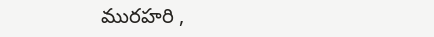మురహరి ,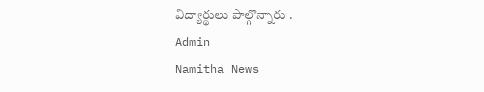విద్యార్థులు పాల్గొన్నారు .
Admin
Namitha News